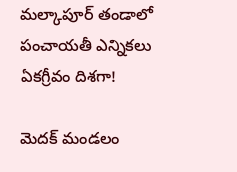మల్కాపూర్ తండాలో పంచాయతీ ఎన్నికలు ఏకగ్రీవం దిశగా!

మెదక్ మండలం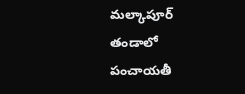మల్కాపూర్ తండాలో పంచాయతీ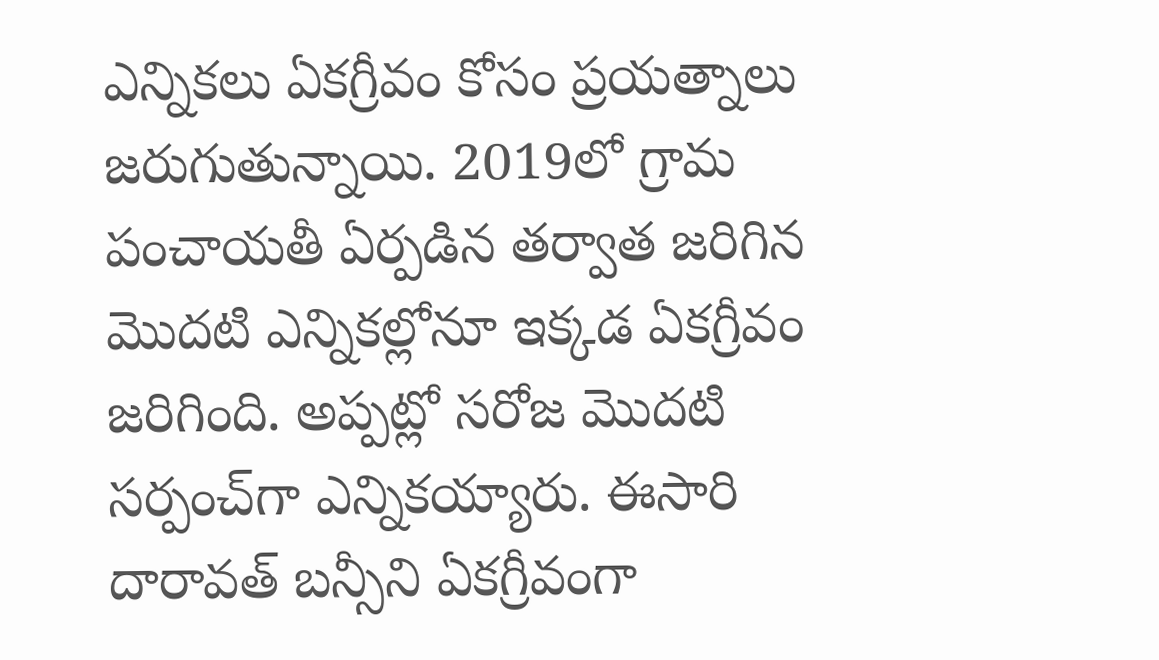ఎన్నికలు ఏకగ్రీవం కోసం ప్రయత్నాలు జరుగుతున్నాయి. 2019లో గ్రామ పంచాయతీ ఏర్పడిన తర్వాత జరిగిన మొదటి ఎన్నికల్లోనూ ఇక్కడ ఏకగ్రీవం జరిగింది. అప్పట్లో సరోజ మొదటి సర్పంచ్‌గా ఎన్నికయ్యారు. ఈసారి దారావత్ బన్సీని ఏకగ్రీవంగా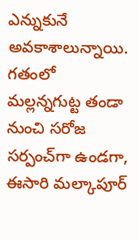ఎన్నుకునే అవకాశాలున్నాయి. గతంలో మల్లన్నగుట్ట తండా నుంచి సరోజ సర్పంచ్‌గా ఉండగా, ఈసారి మల్కాపూర్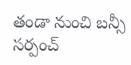తండా నుంచి బన్సీ సర్పంచ్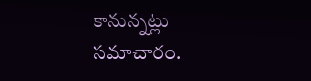కానున్నట్లు సమాచారం.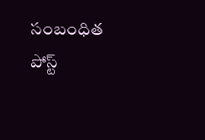సంబంధిత పోస్ట్